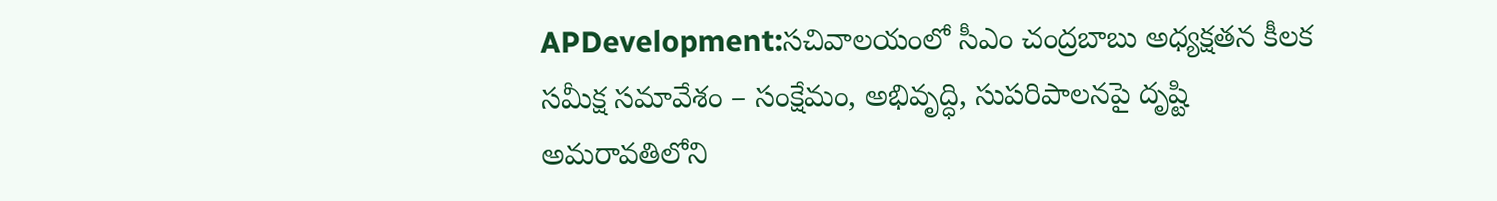APDevelopment:సచివాలయంలో సీఎం చంద్రబాబు అధ్యక్షతన కీలక సమీక్ష సమావేశం – సంక్షేమం, అభివృద్ధి, సుపరిపాలనపై దృష్టి
అమరావతిలోని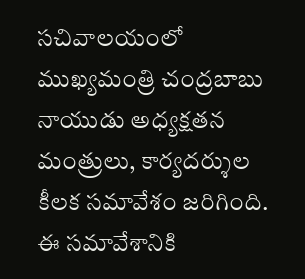సచివాలయంలో ముఖ్యమంత్రి చంద్రబాబు నాయుడు అధ్యక్షతన మంత్రులు, కార్యదర్శుల కీలక సమావేశం జరిగింది. ఈ సమావేశానికి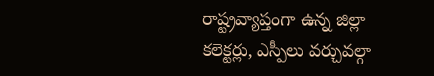రాష్ట్రవ్యాప్తంగా ఉన్న జిల్లా కలెక్టర్లు, ఎస్పీలు వర్చువల్గా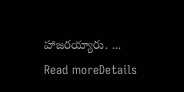హాజరయ్యారు. ...
Read moreDetails